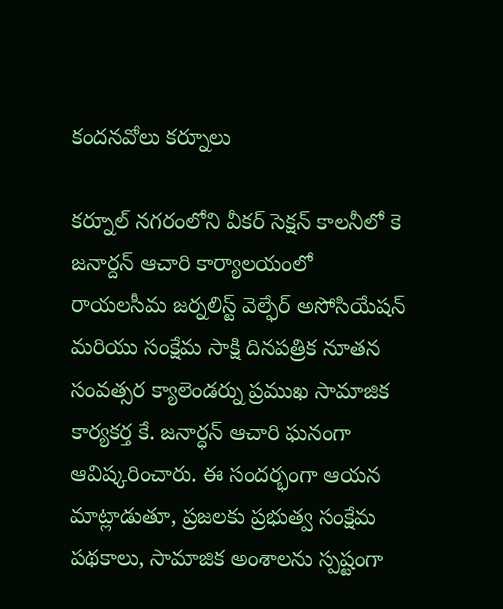కందనవోలు కర్నూలు

కర్నూల్ నగరంలోని వీకర్ సెక్షన్ కాలనీలో కె జనార్దన్ ఆచారి కార్యాలయంలో రాయలసీమ జర్నలిస్ట్ వెల్ఫేర్ అసోసియేషన్ మరియు సంక్షేమ సాక్షి దినపత్రిక నూతన సంవత్సర క్యాలెండర్ను ప్రముఖ సామాజిక కార్యకర్త కే. జనార్ధన్ ఆచారి ఘనంగా ఆవిష్కరించారు. ఈ సందర్భంగా ఆయన మాట్లాడుతూ, ప్రజలకు ప్రభుత్వ సంక్షేమ పథకాలు, సామాజిక అంశాలను స్పష్టంగా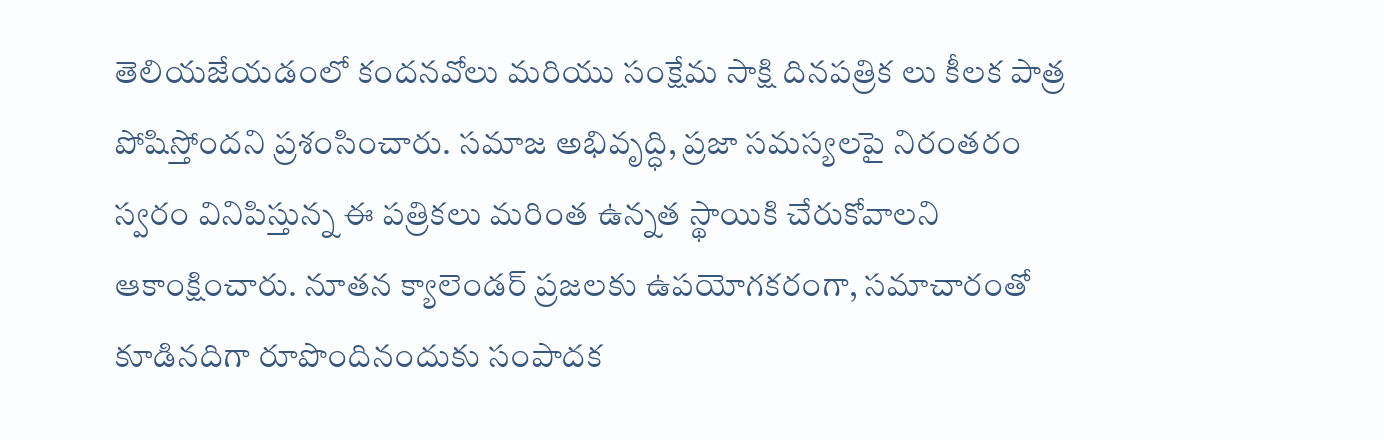తెలియజేయడంలో కందనవోలు మరియు సంక్షేమ సాక్షి దినపత్రిక లు కీలక పాత్ర పోషిస్తోందని ప్రశంసించారు. సమాజ అభివృద్ధి, ప్రజా సమస్యలపై నిరంతరం స్వరం వినిపిస్తున్న ఈ పత్రికలు మరింత ఉన్నత స్థాయికి చేరుకోవాలని ఆకాంక్షించారు. నూతన క్యాలెండర్ ప్రజలకు ఉపయోగకరంగా, సమాచారంతో కూడినదిగా రూపొందినందుకు సంపాదక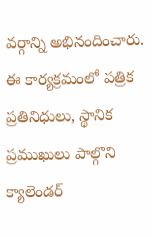వర్గాన్ని అభినందించారు.
ఈ కార్యక్రమంలో పత్రిక ప్రతినిధులు, స్థానిక ప్రముఖులు పాల్గొని క్యాలెండర్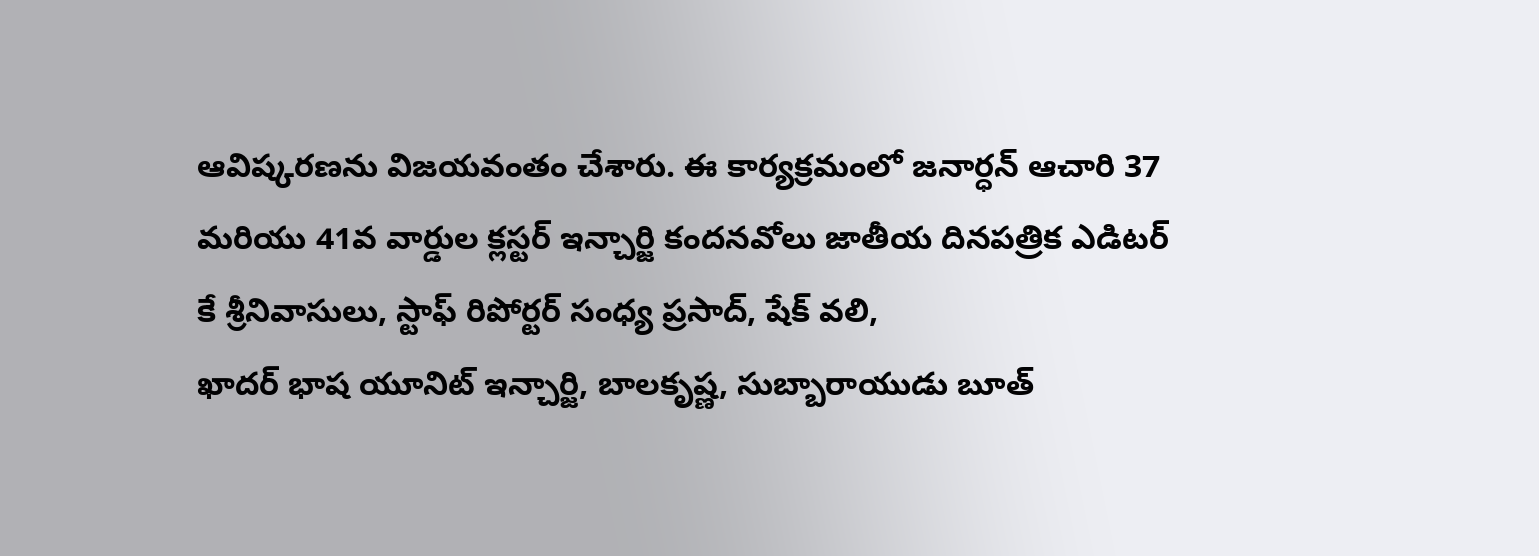ఆవిష్కరణను విజయవంతం చేశారు. ఈ కార్యక్రమంలో జనార్ధన్ ఆచారి 37 మరియు 41వ వార్డుల క్లస్టర్ ఇన్చార్జి కందనవోలు జాతీయ దినపత్రిక ఎడిటర్ కే శ్రీనివాసులు, స్టాఫ్ రిపోర్టర్ సంధ్య ప్రసాద్, షేక్ వలి,
ఖాదర్ భాష యూనిట్ ఇన్చార్జి, బాలకృష్ణ, సుబ్బారాయుడు బూత్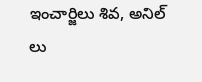ఇంచార్జిలు శివ, అనిల్ లు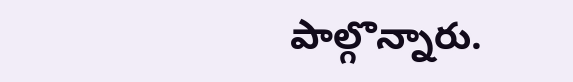పాల్గొన్నారు.